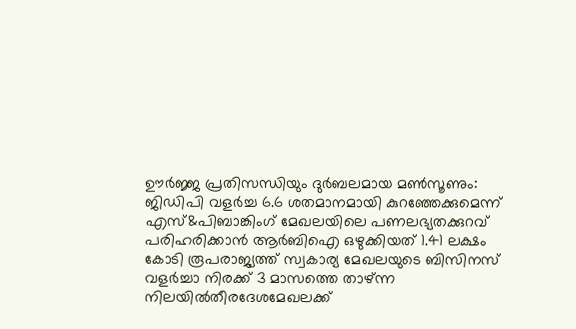ഊർജ്ജ പ്രതിസന്ധിയും ദുർബലമായ മൺസൂണും: ജിഡിപി വളർച്ച 6.6 ശതമാനമായി കുറഞ്ഞേക്കുമെന്ന് എസ്&പിബാങ്കിംഗ് മേഖലയിലെ പണലഭ്യതക്കുറവ് പരിഹരിക്കാൻ ആർബിഐ ഒഴുക്കിയത് 1.41 ലക്ഷം കോടി രൂപരാജ്യത്ത് സ്വകാര്യ മേഖലയുടെ ബിസിനസ് വളർച്ചാ നിരക്ക് 3 മാസത്തെ താഴ്ന്ന നിലയിൽതീരദേശമേഖലക്ക്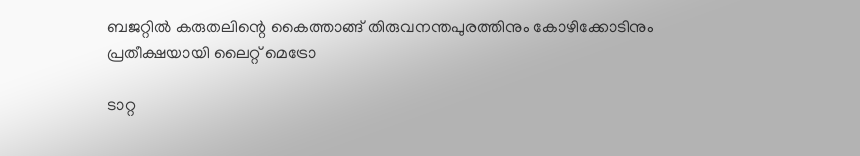ബജറ്റിൽ കരുതലിന്റെ കൈത്താങ്ങ് തിരുവനന്തപുരത്തിനും കോഴിക്കോടിനും പ്രതീക്ഷയായി ലൈറ്റ് മെട്രോ

ടാറ്റ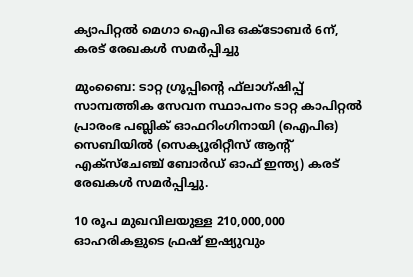ക്യാപിറ്റല്‍ മെഗാ ഐപിഒ ഒക്ടോബര്‍ 6ന്, കരട് രേഖകള്‍ സമര്‍പ്പിച്ചു

മുംബൈ: ടാറ്റ ഗ്രൂപ്പിന്റെ ഫ്‌ലാഗ്ഷിപ്പ് സാമ്പത്തിക സേവന സ്ഥാപനം ടാറ്റ കാപിറ്റല്‍ പ്രാരംഭ പബ്ലിക് ഓഫറിംഗിനായി (ഐപിഒ) സെബിയില്‍ (സെക്യൂരിറ്റീസ് ആന്റ് എക്‌സ്‌ചേഞ്ച് ബോര്‍ഡ് ഓഫ് ഇന്ത്യ) കരട് രേഖകള്‍ സമര്‍പ്പിച്ചു.

10 രൂപ മുഖവിലയുള്ള 210,000,000 ഓഹരികളുടെ ഫ്രഷ് ഇഷ്യുവും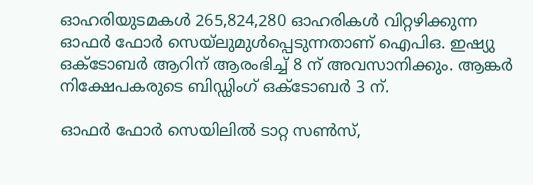ഓഹരിയുടമകള്‍ 265,824,280 ഓഹരികള്‍ വിറ്റഴിക്കുന്ന ഓഫര്‍ ഫോര്‍ സെയ്‌ലുമുള്‍പ്പെടുന്നതാണ് ഐപിഒ. ഇഷ്യു ഒക്ടോബര്‍ ആറിന് ആരംഭിച്ച് 8 ന് അവസാനിക്കും. ആങ്കര്‍ നിക്ഷേപകരുടെ ബിഡ്ഡിംഗ് ഒക്ടോബര്‍ 3 ന്.

ഓഫര്‍ ഫോര്‍ സെയിലില്‍ ടാറ്റ സണ്‍സ്,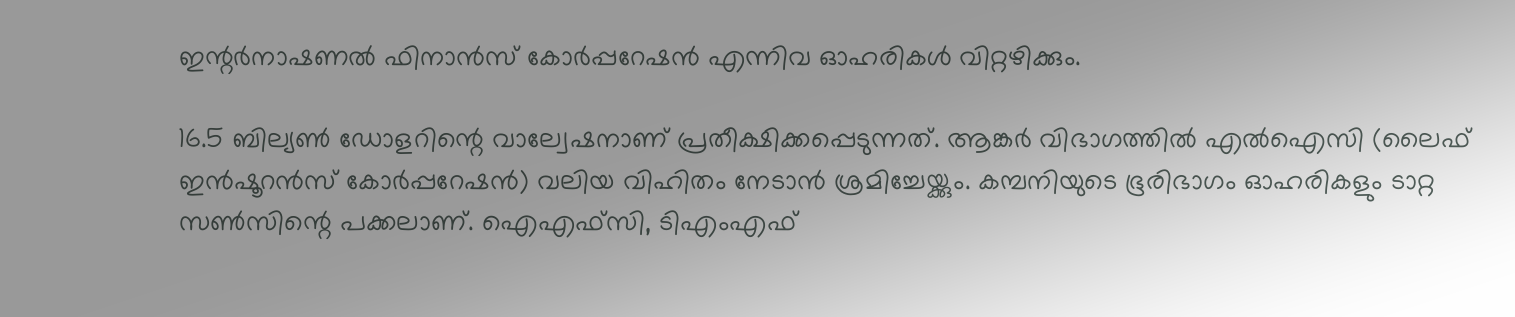ഇന്റര്‍നാഷണല്‍ ഫിനാന്‍സ്‌ കോര്‍പ്പറേഷന്‍ എന്നിവ ഓഹരികള്‍ വിറ്റഴിക്കും.

16.5 ബില്യണ്‍ ഡോളറിന്റെ വാല്വേഷനാണ് പ്രതീക്ഷിക്കപ്പെടുന്നത്. ആങ്കര്‍ വിഭാഗത്തില്‍ എല്‍ഐസി (ലൈഫ് ഇന്‍ഷൂറന്‍സ് കോര്‍പ്പറേഷന്‍) വലിയ വിഹിതം നേടാന്‍ ശ്രമിച്ചേയ്ക്കും. കമ്പനിയുടെ ഭൂരിഭാഗം ഓഹരികളും ടാറ്റ സണ്‍സിന്റെ പക്കലാണ്. ഐഎഫ്‌സി, ടിഎംഎഫ്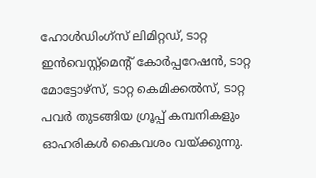ഹോള്‍ഡിംഗ്‌സ് ലിമിറ്റഡ്, ടാറ്റ ഇന്‍വെസ്റ്റ്‌മെന്റ് കോര്‍പ്പറേഷന്‍, ടാറ്റ മോട്ടോഴ്‌സ്, ടാറ്റ കെമിക്കല്‍സ്, ടാറ്റ പവര്‍ തുടങ്ങിയ ഗ്രൂപ്പ് കമ്പനികളും ഓഹരികള്‍ കൈവശം വയ്ക്കുന്നു.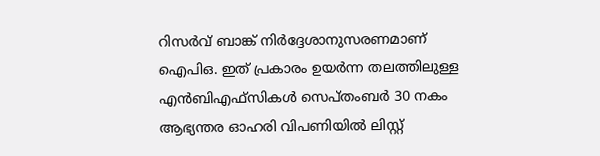റിസര്‍വ് ബാങ്ക് നിര്‍ദ്ദേശാനുസരണമാണ് ഐപിഒ. ഇത് പ്രകാരം ഉയര്‍ന്ന തലത്തിലുള്ള എന്‍ബിഎഫ്‌സികള്‍ സെപ്തംബര്‍ 30 നകം ആഭ്യന്തര ഓഹരി വിപണിയില്‍ ലിസ്റ്റ്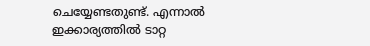ചെയ്യേണ്ടതുണ്ട്. എന്നാല്‍ ഇക്കാര്യത്തില്‍ ടാറ്റ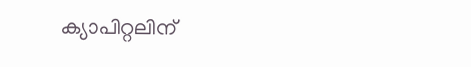ക്യാപിറ്റലിന്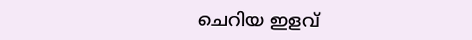ചെറിയ ഇളവ്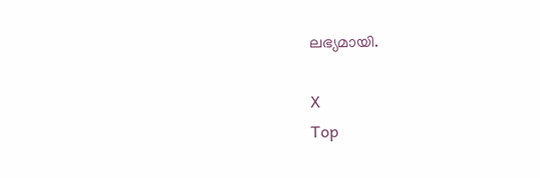ലഭ്യമായി.

X
Top